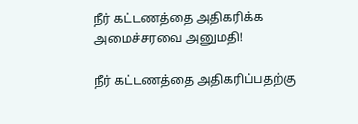நீர் கட்டணத்தை அதிகரிக்க அமைச்சரவை அனுமதி!

நீர் கட்டணத்தை அதிகரிப்பதற்கு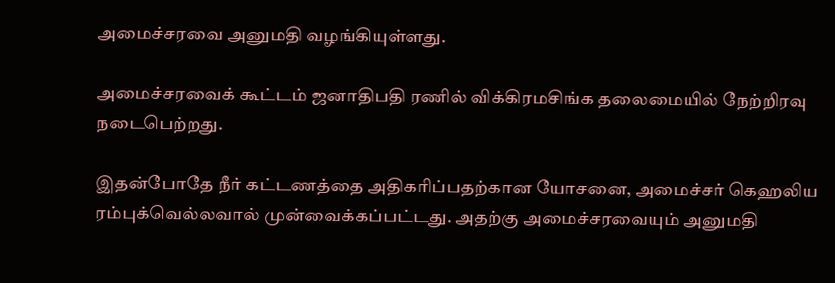அமைச்சரவை அனுமதி வழங்கியுள்ளது.

அமைச்சரவைக் கூட்டம் ஜனாதிபதி ரணில் விக்கிரமசிங்க தலைமையில் நேற்றிரவு நடைபெற்றது.

இதன்போதே நீர் கட்டணத்தை அதிகரிப்பதற்கான யோசனை, அமைச்சர் கெஹலிய ரம்புக்வெல்லவால் முன்வைக்கப்பட்டது. அதற்கு அமைச்சரவையும் அனுமதி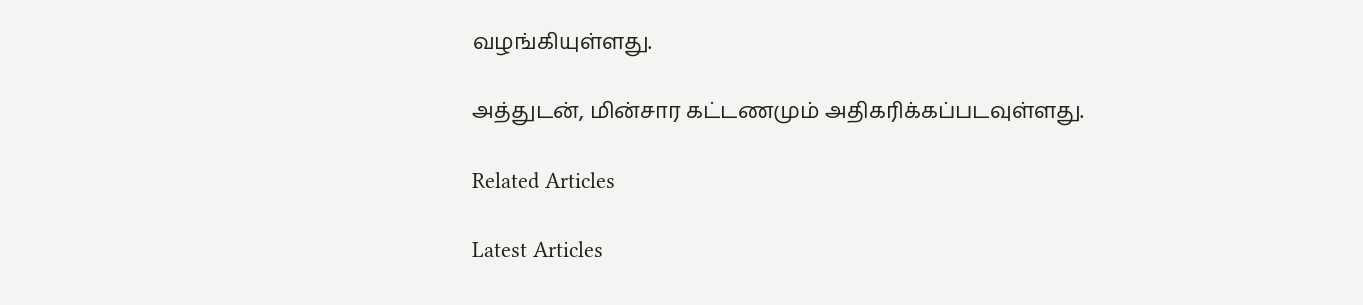வழங்கியுள்ளது.

அத்துடன், மின்சார கட்டணமும் அதிகரிக்கப்படவுள்ளது.

Related Articles

Latest Articles